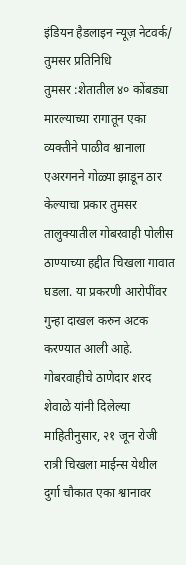इंडियन हैडलाइन न्यूज़ नेटवर्क/ तुमसर प्रतिनिधि
तुमसर :शेतातील ४० कोंबड्या मारल्याच्या रागातून एका व्यक्तीने पाळीव श्वानाला एअरगनने गोळ्या झाडून ठार केल्याचा प्रकार तुमसर तालुक्यातील गोबरवाही पोलीस ठाण्याच्या हद्दीत चिखला गावात घडला. या प्रकरणी आरोपींवर गुन्हा दाखल करुन अटक करण्यात आली आहे. गोबरवाहीचे ठाणेदार शरद शेवाळे यांनी दिलेल्या माहितीनुसार, २१ जून रोजी रात्री चिखला माईन्स येथील दुर्गा चौकात एका श्वानावर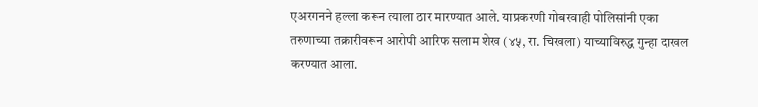एअरगनने हल्ला करून त्याला ठार मारण्यात आले. याप्रकरणी गोबरवाही पोलिसांनी एका तरुणाच्या तक्रारीवरून आरोपी आरिफ सलाम शेख (४५, रा. चिखला) याच्याविरुद्ध गुन्हा दाखल करण्यात आला.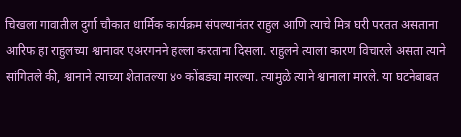चिखला गावातील दुर्गा चौकात धार्मिक कार्यक्रम संपल्यानंतर राहुल आणि त्याचे मित्र घरी परतत असताना आरिफ हा राहुलच्या श्वानावर एअरगनने हल्ला करताना दिसला. राहुलने त्याला कारण विचारले असता त्याने सांगितले की, श्वानाने त्याच्या शेतातल्या ४० कोंबड्या मारल्या. त्यामुळे त्याने श्वानाला मारले. या घटनेबाबत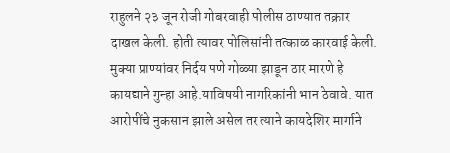राहुलने २३ जून रोजी गोबरवाही पोलीस ठाण्यात तक्रार दाखल केली. होती त्यावर पोलिसांनी तत्काळ कारवाई केली.
मुक्या प्राण्यांवर निर्दय पणे गोळ्या झाडून ठार मारणे हे कायद्याने गुन्हा आहे.याविषयी नागरिकांनी भान ठेवावे. यात आरोपींचे नुकसान झाले असेल तर त्याने कायदेशिर मार्गाने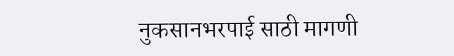नुकसानभरपाई साठी मागणी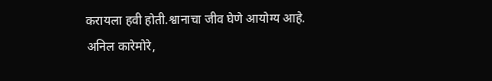करायला हवी होती.श्वानाचा जीव घेणे आयोग्य आहे.
अनिल कारेमोरे,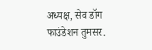अध्यक्ष, सेव डॉग फाउंडेशन तुमसर.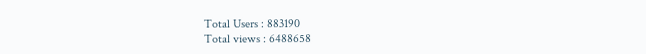Total Users : 883190
Total views : 6488658